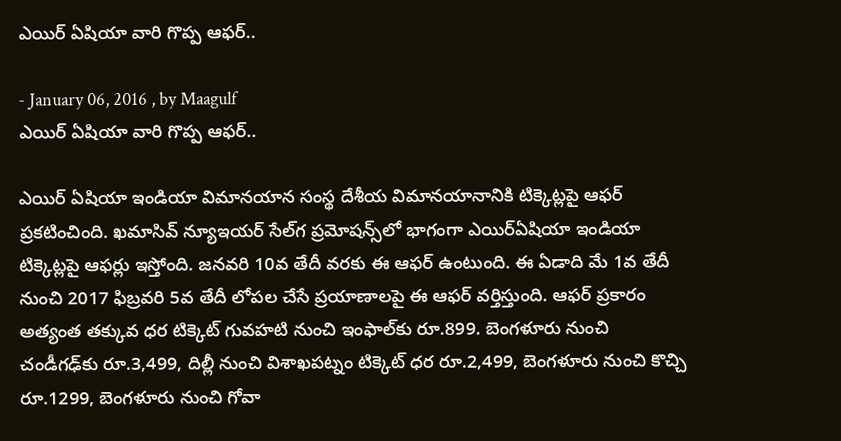ఎయిర్‌ ఏషియా వారి గొప్ప ఆఫర్‌..

- January 06, 2016 , by Maagulf
ఎయిర్‌ ఏషియా వారి గొప్ప ఆఫర్‌..

ఎయిర్‌ ఏషియా ఇండియా విమానయాన సంస్థ దేశీయ విమానయానానికి టిక్కెట్లపై ఆఫర్‌ ప్రకటించింది. ఖమాసివ్‌ న్యూఇయర్‌ సేల్‌గ ప్రమోషన్స్‌లో భాగంగా ఎయిర్‌ఏషియా ఇండియా టిక్కెట్లపై ఆఫర్లు ఇస్తోంది. జనవరి 10వ తేదీ వరకు ఈ ఆఫర్‌ ఉంటుంది. ఈ ఏడాది మే 1వ తేదీ నుంచి 2017 ఫిబ్రవరి 5వ తేదీ లోపల చేసే ప్రయాణాలపై ఈ ఆఫర్‌ వర్తిస్తుంది. ఆఫర్‌ ప్రకారం అత్యంత తక్కువ ధర టిక్కెట్‌ గువహటి నుంచి ఇంఫాల్‌కు రూ.899. బెంగళూరు నుంచి చండీగఢ్‌కు రూ.3,499, దిల్లీ నుంచి విశాఖపట్నం టిక్కెట్‌ ధర రూ.2,499, బెంగళూరు నుంచి కొచ్చి రూ.1299, బెంగళూరు నుంచి గోవా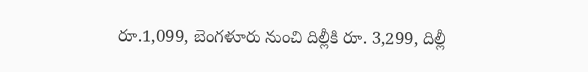రూ.1,099, బెంగళూరు నుంచి దిల్లీకి రూ. 3,299, దిల్లీ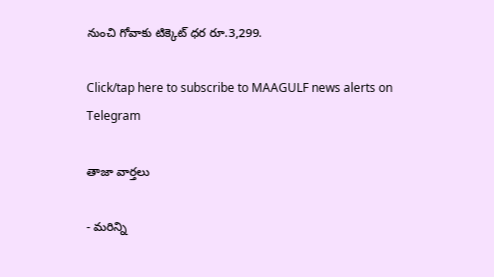నుంచి గోవాకు టిక్కెట్‌ ధర రూ.3,299.

Click/tap here to subscribe to MAAGULF news alerts on Telegram

తాజా వార్తలు

- మరిన్ని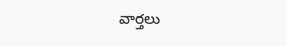వార్తలు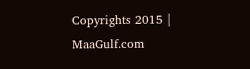Copyrights 2015 | MaaGulf.com